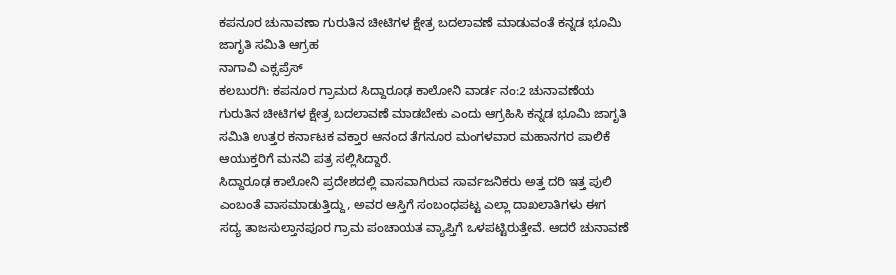ಕಪನೂರ ಚುನಾವಣಾ ಗುರುತಿನ ಚೀಟಿಗಳ ಕ್ಷೇತ್ರ ಬದಲಾವಣೆ ಮಾಡುವಂತೆ ಕನ್ನಡ ಭೂಮಿ ಜಾಗೃತಿ ಸಮಿತಿ ಆಗ್ರಹ
ನಾಗಾವಿ ಎಕ್ಸಪ್ರೆಸ್
ಕಲಬುರಗಿ: ಕಪನೂರ ಗ್ರಾಮದ ಸಿದ್ದಾರೂಢ ಕಾಲೋನಿ ವಾರ್ಡ ನಂ:2 ಚುನಾವಣೆಯ ಗುರುತಿನ ಚೀಟಿಗಳ ಕ್ಷೇತ್ರ ಬದಲಾವಣೆ ಮಾಡಬೇಕು ಎಂದು ಆಗ್ರಹಿಸಿ ಕನ್ನಡ ಭೂಮಿ ಜಾಗೃತಿ ಸಮಿತಿ ಉತ್ತರ ಕರ್ನಾಟಕ ವಕ್ತಾರ ಆನಂದ ತೆಗನೂರ ಮಂಗಳವಾರ ಮಹಾನಗರ ಪಾಲಿಕೆ ಆಯುಕ್ತರಿಗೆ ಮನವಿ ಪತ್ರ ಸಲ್ಲಿಸಿದ್ದಾರೆ.
ಸಿದ್ದಾರೂಢ ಕಾಲೋನಿ ಪ್ರದೇಶದಲ್ಲಿ ವಾಸವಾಗಿರುವ ಸಾರ್ವಜನಿಕರು ಅತ್ತ ದರಿ ಇತ್ತ ಪುಲಿ ಎಂಬಂತೆ ವಾಸಮಾಡುತ್ತಿದ್ದು, ಅವರ ಆಸ್ತಿಗೆ ಸಂಬಂಧಪಟ್ಟ ಎಲ್ಲಾ ದಾಖಲಾತಿಗಳು ಈಗ ಸದ್ಯ ತಾಜಸುಲ್ತಾನಪೂರ ಗ್ರಾಮ ಪಂಚಾಯತ ವ್ಯಾಪ್ತಿಗೆ ಒಳಪಟ್ಟಿರುತ್ತೇವೆ. ಆದರೆ ಚುನಾವಣೆ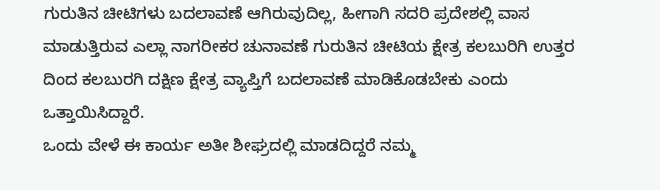ಗುರುತಿನ ಚೀಟಿಗಳು ಬದಲಾವಣೆ ಆಗಿರುವುದಿಲ್ಲ, ಹೀಗಾಗಿ ಸದರಿ ಪ್ರದೇಶಲ್ಲಿ ವಾಸ ಮಾಡುತ್ತಿರುವ ಎಲ್ಲಾ ನಾಗರೀಕರ ಚುನಾವಣೆ ಗುರುತಿನ ಚೀಟಿಯ ಕ್ಷೇತ್ರ ಕಲಬುರಿಗಿ ಉತ್ತರ ದಿಂದ ಕಲಬುರಗಿ ದಕ್ಷಿಣ ಕ್ಷೇತ್ರ ವ್ಯಾಪ್ತಿಗೆ ಬದಲಾವಣೆ ಮಾಡಿಕೊಡಬೇಕು ಎಂದು ಒತ್ತಾಯಿಸಿದ್ದಾರೆ.
ಒಂದು ವೇಳೆ ಈ ಕಾರ್ಯ ಅತೀ ಶೀಘ್ರದಲ್ಲಿ ಮಾಡದಿದ್ದರೆ ನಮ್ಮ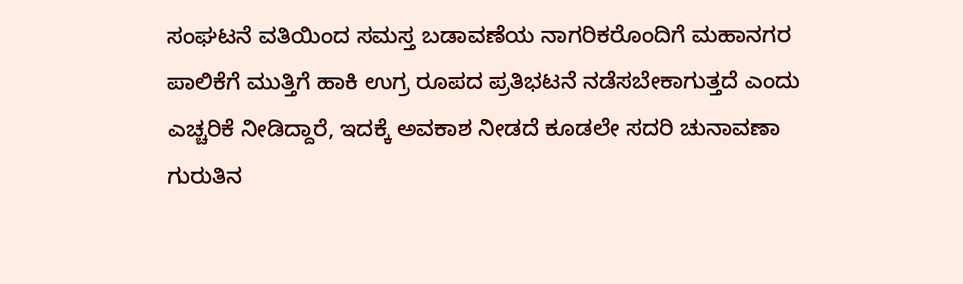ಸಂಘಟನೆ ವತಿಯಿಂದ ಸಮಸ್ತ ಬಡಾವಣೆಯ ನಾಗರಿಕರೊಂದಿಗೆ ಮಹಾನಗರ ಪಾಲಿಕೆಗೆ ಮುತ್ತಿಗೆ ಹಾಕಿ ಉಗ್ರ ರೂಪದ ಪ್ರತಿಭಟನೆ ನಡೆಸಬೇಕಾಗುತ್ತದೆ ಎಂದು ಎಚ್ಚರಿಕೆ ನೀಡಿದ್ದಾರೆ, ಇದಕ್ಕೆ ಅವಕಾಶ ನೀಡದೆ ಕೂಡಲೇ ಸದರಿ ಚುನಾವಣಾ ಗುರುತಿನ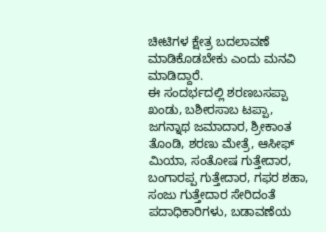ಚೀಟಿಗಳ ಕ್ಷೇತ್ರ ಬದಲಾವಣೆ ಮಾಡಿಕೊಡಬೇಕು ಎಂದು ಮನವಿ ಮಾಡಿದ್ದಾರೆ.
ಈ ಸಂದರ್ಭದಲ್ಲಿ ಶರಣಬಸಪ್ಪಾ ಖಂಡು, ಬಶೀರಸಾಬ ಟಪ್ಪಾ, ಜಗನ್ನಾಥ ಜಮಾದಾರ, ಶ್ರೀಕಾಂತ ತೊಂಡಿ, ಶರಣು ಮೇತ್ರೆ, ಆಸೀಫ್ ಮಿಯಾ, ಸಂತೋಷ ಗುತ್ತೇದಾರ, ಬಂಗಾರಪ್ಪ ಗುತ್ತೇದಾರ, ಗಫರ ಶಹಾ, ಸಂಜು ಗುತ್ತೇದಾರ ಸೇರಿದಂತೆ ಪದಾಧಿಕಾರಿಗಳು, ಬಡಾವಣೆಯ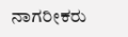ನಾಗರೀಕರು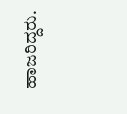ಹಾಜರಿದ್ದರು.